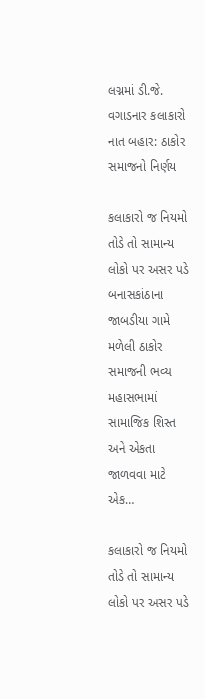લગ્નમાં ડી.જે. વગાડનાર કલાકારો નાત બહાર: ઠાકોર સમાજનો નિર્ણય

કલાકારો જ નિયમો તોડે તો સામાન્ય લોકો પર અસર પડે બનાસકાંઠાના જાબડીયા ગામે મળેલી ઠાકોર સમાજની ભવ્ય મહાસભામાં સામાજિક શિસ્ત અને એકતા જાળવવા માટે એક…

કલાકારો જ નિયમો તોડે તો સામાન્ય લોકો પર અસર પડે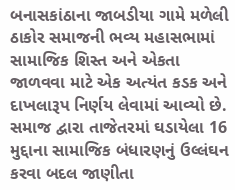બનાસકાંઠાના જાબડીયા ગામે મળેલી ઠાકોર સમાજની ભવ્ય મહાસભામાં સામાજિક શિસ્ત અને એકતા જાળવવા માટે એક અત્યંત કડક અને દાખલારૂપ નિર્ણય લેવામાં આવ્યો છે. સમાજ દ્વારા તાજેતરમાં ઘડાયેલા 16 મુદ્દાના સામાજિક બંધારણનું ઉલ્લંઘન કરવા બદલ જાણીતા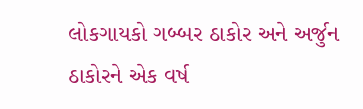લોકગાયકો ગબ્બર ઠાકોર અને અર્જુન ઠાકોરને એક વર્ષ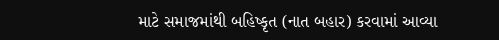માટે સમાજમાંથી બહિષ્કૃત (નાત બહાર) કરવામાં આવ્યા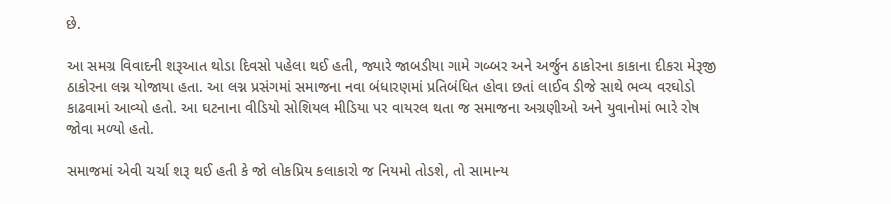છે.

આ સમગ્ર વિવાદની શરૂઆત થોડા દિવસો પહેલા થઈ હતી, જ્યારે જાબડીયા ગામે ગબ્બર અને અર્જુન ઠાકોરના કાકાના દીકરા મેરૂજી ઠાકોરના લગ્ન યોજાયા હતા. આ લગ્ન પ્રસંગમાં સમાજના નવા બંધારણમાં પ્રતિબંધિત હોવા છતાં લાઈવ ડીજે સાથે ભવ્ય વરઘોડો કાઢવામાં આવ્યો હતો. આ ઘટનાના વીડિયો સોશિયલ મીડિયા પર વાયરલ થતા જ સમાજના અગ્રણીઓ અને યુવાનોમાં ભારે રોષ જોવા મળ્યો હતો.

સમાજમાં એવી ચર્ચા શરૂ થઈ હતી કે જો લોકપ્રિય કલાકારો જ નિયમો તોડશે, તો સામાન્ય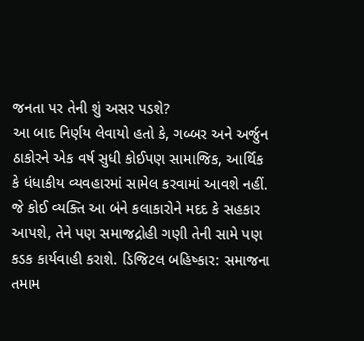જનતા પર તેની શું અસર પડશે?
આ બાદ નિર્ણય લેવાયો હતો કે, ગબ્બર અને અર્જુન ઠાકોરને એક વર્ષ સુધી કોઈપણ સામાજિક, આર્થિક કે ધંધાકીય વ્યવહારમાં સામેલ કરવામાં આવશે નહીં. જે કોઈ વ્યક્તિ આ બંને કલાકારોને મદદ કે સહકાર આપશે, તેને પણ સમાજદ્રોહી ગણી તેની સામે પણ કડક કાર્યવાહી કરાશે. ડિજિટલ બહિષ્કાર: સમાજના તમામ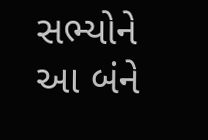સભ્યોને આ બંને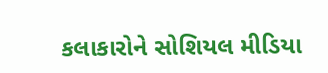કલાકારોને સોશિયલ મીડિયા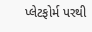પ્લેટફોર્મ પરથી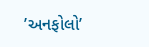’અનફોલો’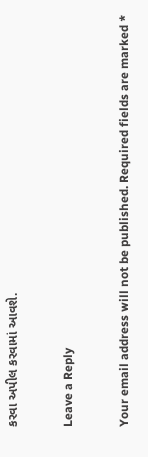કરવા અપીલ કરવામાં આવશે.

Leave a Reply

Your email address will not be published. Required fields are marked *